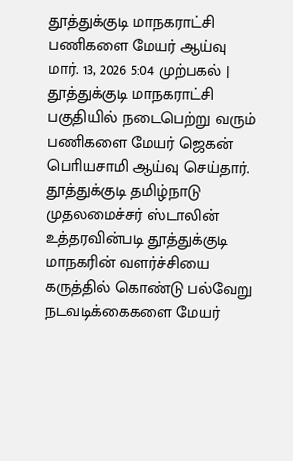தூத்துக்குடி மாநகராட்சி பணிகளை மேயர் ஆய்வு
மார். 13, 2026 5:04 முற்பகல் |
தூத்துக்குடி மாநகராட்சி பகுதியில் நடைபெற்று வரும் பணிகளை மேயர் ஜெகன் பொியசாமி ஆய்வு செய்தார்.
தூத்துக்குடி தமிழ்நாடு முதலமைச்சர் ஸ்டாலின் உத்தரவின்படி தூத்துக்குடி மாநகரின் வளர்ச்சியை கருத்தில் கொண்டு பல்வேறு நடவடிக்கைகளை மேயர்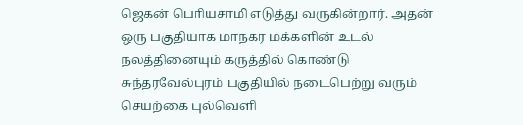ஜெகன் பொியசாமி எடுத்து வருகின்றார். அதன் ஒரு பகுதியாக மாநகர மக்களின் உடல் நலத்தினையும் கருத்தில் கொண்டு சுந்தரவேல்புரம் பகுதியில் நடைபெற்று வரும் செயற்கை புல்வெளி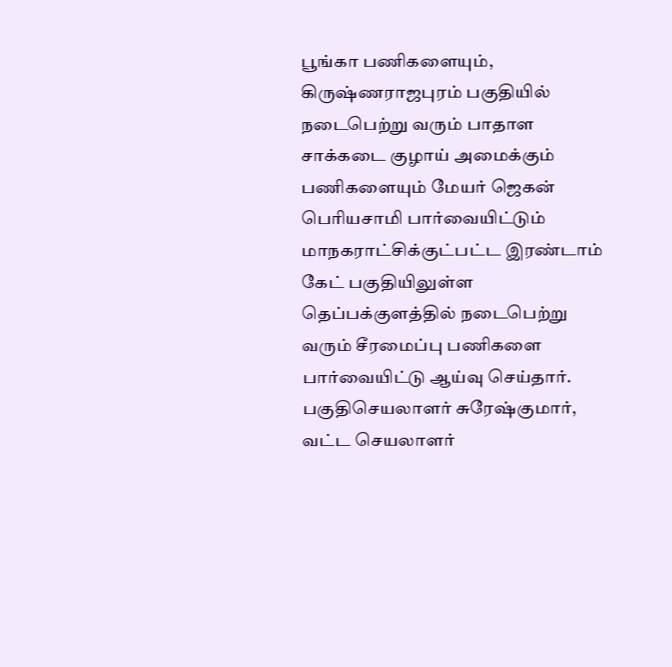பூங்கா பணிகளையும், கிருஷ்ணராஜபுரம் பகுதியில் நடைபெற்று வரும் பாதாள சாக்கடை குழாய் அமைக்கும் பணிகளையும் மேயர் ஜெகன் பொியசாமி பார்வையிட்டும் மாநகராட்சிக்குட்பட்ட இரண்டாம் கேட் பகுதியிலுள்ள தெப்பக்குளத்தில் நடைபெற்று வரும் சீரமைப்பு பணிகளை பார்வையிட்டு ஆய்வு செய்தார். பகுதிசெயலாளர் சுரேஷ்குமார், வட்ட செயலாளர்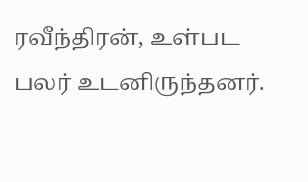ரவீந்திரன், உள்பட பலர் உடனிருந்தனர்.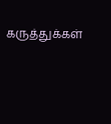கருத்துக்கள்